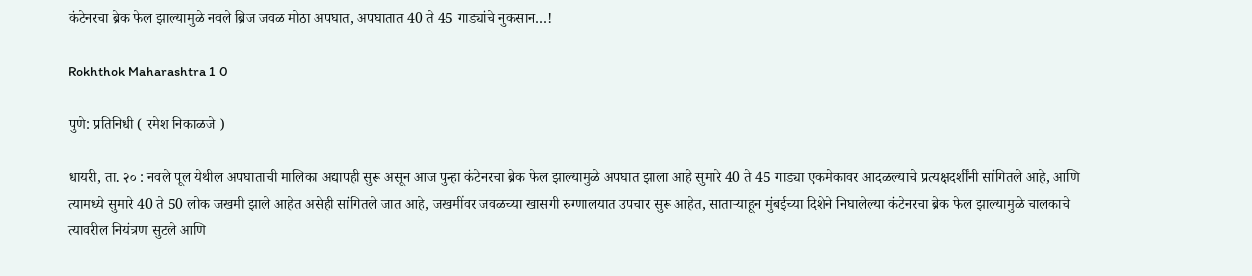कंटेनरचा ब्रेक फेल झाल्यामुळे नवले ब्रिज जवळ मोठा अपघात, अपघातात 40 ते 45 गाड्यांचे नुकसान…!

Rokhthok Maharashtra 1 0

पुणे: प्रतिनिधी ( रमेश निकाळजे )

धायरी, ता. २० : नवले पूल येथील अपघाताची मालिका अद्यापही सुरू असून आज पुन्हा कंटेनरचा ब्रेक फेल झाल्यामुळे अपघात झाला आहे सुमारे 40 ते 45 गाड्या एकमेकावर आदळल्याचे प्रत्यक्षदर्शींनी सांगितले आहे, आणि त्यामध्ये सुमारे 40 ते 50 लोक जखमी झाले आहेत असेही सांगितले जात आहे, जखमींवर जवळच्या खासगी रुग्णालयात उपचार सुरू आहेत, साताऱ्याहून मुंबईच्या दिशेने निघालेल्या कंटेनरचा ब्रेक फेल झाल्यामुळे चालकाचे त्यावरील नियंत्रण सुटले आणि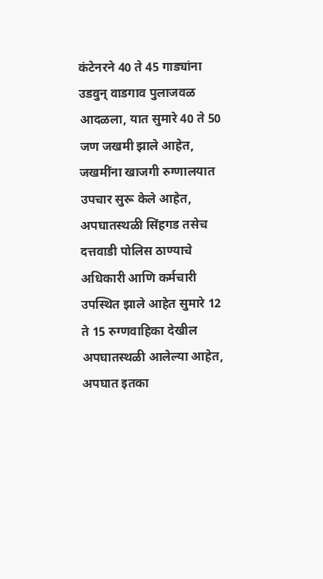कंटेनरने 40 ते 45 गाड्यांना उडवुन् वाडगाव पुलाजवळ आदळला, यात सुमारे 40 ते 50 जण जखमी झाले आहेत, जखमींना खाजगी रुग्णालयात उपचार सुरू केले आहेत, अपघातस्थळी सिंहगड तसेच दत्तवाडी पोलिस ठाण्याचे अधिकारी आणि कर्मचारी उपस्थित झाले आहेत सुमारे 12 ते 15 रुग्णवाहिका देखील अपघातस्थळी आलेल्या आहेत, अपघात इतका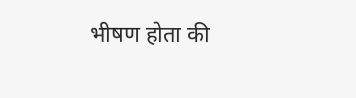भीषण होता की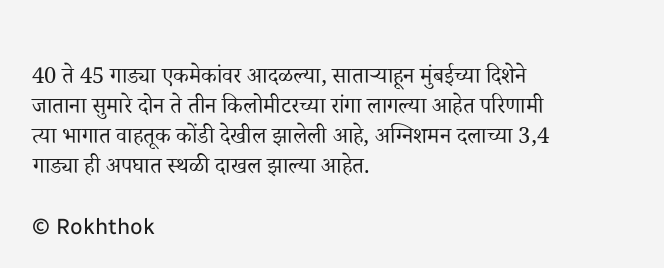40 ते 45 गाड्या एकमेकांवर आदळल्या, साताऱ्याहून मुंबईच्या दिशेने जाताना सुमारे दोन ते तीन किलोमीटरच्या रांगा लागल्या आहेत परिणामी त्या भागात वाहतूक कोंडी देखील झालेली आहे, अग्निशमन दलाच्या 3,4 गाड्या ही अपघात स्थळी दाखल झाल्या आहेत.

© Rokhthok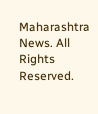Maharashtra News. All Rights Reserved.